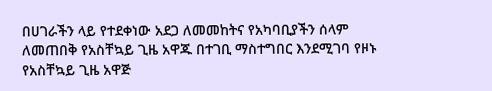በሀገራችን ላይ የተደቀነው አደጋ ለመመከትና የአካባቢያችን ሰላም ለመጠበቅ የአስቸኳይ ጊዜ አዋጁ በተገቢ ማስተግበር እንደሚገባ የዞኑ የአስቸኳይ ጊዜ አዋጅ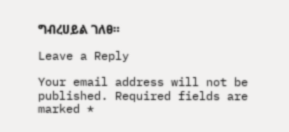ግብረሀይል ገለፀ።

Leave a Reply

Your email address will not be published. Required fields are marked *